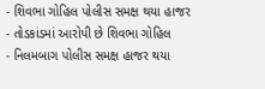- શિવભા ગોહિલ પોલીસ સમક્ષ થયા હાજર
- તોડકાંડમાં આરોપી છે શિવભા ગોહિલ
- નિલમબાગ પોલીસ સમક્ષ હાજર થયા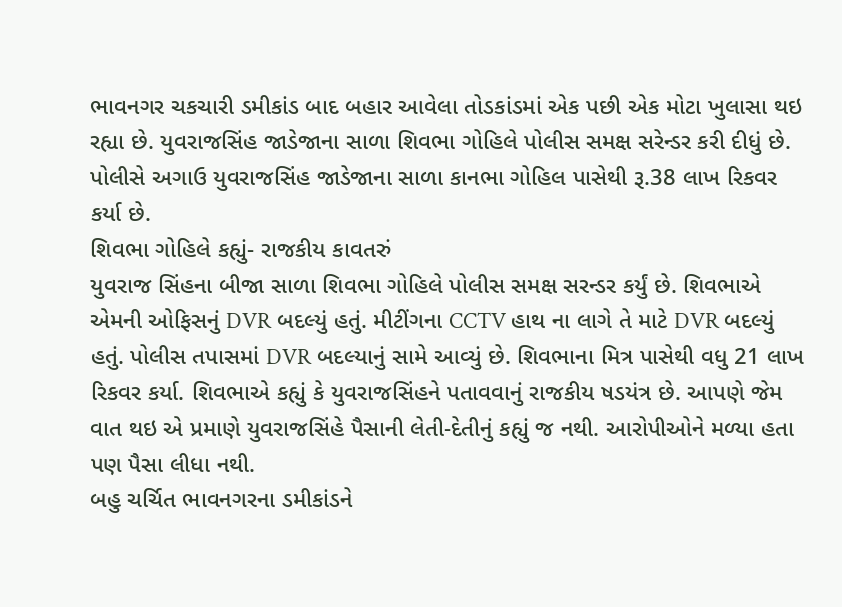ભાવનગર ચકચારી ડમીકાંડ બાદ બહાર આવેલા તોડકાંડમાં એક પછી એક મોટા ખુલાસા થઇ રહ્યા છે. યુવરાજસિંહ જાડેજાના સાળા શિવભા ગોહિલે પોલીસ સમક્ષ સરેન્ડર કરી દીધું છે. પોલીસે અગાઉ યુવરાજસિંહ જાડેજાના સાળા કાનભા ગોહિલ પાસેથી રૂ.38 લાખ રિકવર કર્યા છે.
શિવભા ગોહિલે કહ્યું- રાજકીય કાવતરું
યુવરાજ સિંહના બીજા સાળા શિવભા ગોહિલે પોલીસ સમક્ષ સરન્ડર કર્યું છે. શિવભાએ એમની ઓફિસનું DVR બદલ્યું હતું. મીટીંગના CCTV હાથ ના લાગે તે માટે DVR બદલ્યું હતું. પોલીસ તપાસમાં DVR બદલ્યાનું સામે આવ્યું છે. શિવભાના મિત્ર પાસેથી વધુ 21 લાખ રિકવર કર્યા. શિવભાએ કહ્યું કે યુવરાજસિંહને પતાવવાનું રાજકીય ષડયંત્ર છે. આપણે જેમ વાત થઇ એ પ્રમાણે યુવરાજસિંહે પૈસાની લેતી-દેતીનું કહ્યું જ નથી. આરોપીઓને મળ્યા હતા પણ પૈસા લીધા નથી.
બહુ ચર્ચિત ભાવનગરના ડમીકાંડને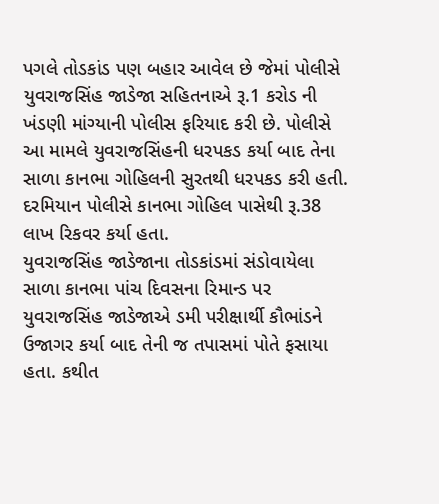પગલે તોડકાંડ પણ બહાર આવેલ છે જેમાં પોલીસે યુવરાજસિંહ જાડેજા સહિતનાએ રૂ.1 કરોડ ની ખંડણી માંગ્યાની પોલીસ ફરિયાદ કરી છે. પોલીસે આ મામલે યુવરાજસિંહની ધરપકડ કર્યા બાદ તેના સાળા કાનભા ગોહિલની સુરતથી ધરપકડ કરી હતી. દરમિયાન પોલીસે કાનભા ગોહિલ પાસેથી રૂ.38 લાખ રિકવર કર્યા હતા.
યુવરાજસિંહ જાડેજાના તોડકાંડમાં સંડોવાયેલા સાળા કાનભા પાંચ દિવસના રિમાન્ડ પર
યુવરાજસિંહ જાડેજાએ ડમી પરીક્ષાર્થી કૌભાંડને ઉજાગર કર્યા બાદ તેની જ તપાસમાં પોતે ફસાયા હતા. કથીત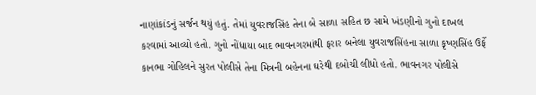નાણાંકાંડનું સર્જન થયું હતું. તેમાં યુવરાજસિંહ તેના બે સાળા સહિત છ સામે ખંડણીનો ગુનો દાખલ કરવામાં આવ્યો હતો. ગુનો નોંધાયા બાદ ભાવનગરમાંથી ફરાર બનેલા યુવરાજસિંહના સાળા કૃષ્ણસિંહ ઉર્ફે કાનભા ગોહિલને સુરત પોલીસે તેના મિત્રની બહેનના ઘરેથી દબોચી લીધો હતો. ભાવનગર પોલીસે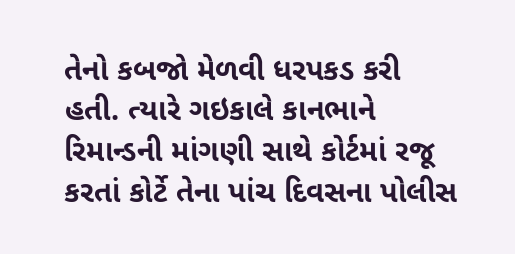તેનો કબજો મેળવી ધરપકડ કરી હતી. ત્યારે ગઇકાલે કાનભાને રિમાન્ડની માંગણી સાથે કોર્ટમાં રજૂ કરતાં કોર્ટે તેના પાંચ દિવસના પોલીસ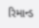રિમાન્ડ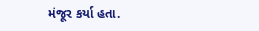મંજૂર કર્યા હતા.